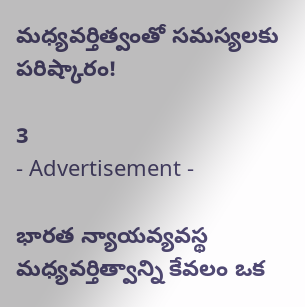మధ్యవర్తిత్వంతో సమస్యలకు పరిష్కారం!

3
- Advertisement -

భారత న్యాయవ్యవస్థ మధ్యవర్తిత్వాన్ని కేవలం ఒక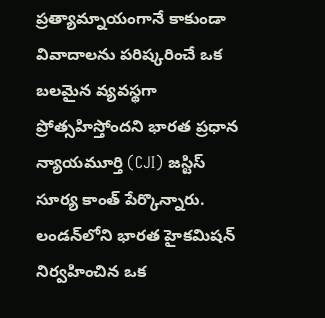ప్రత్యామ్నాయంగానే కాకుండా వివాదాలను పరిష్కరించే ఒక బలమైన వ్యవస్థగా ప్రోత్సహిస్తోందని భారత ప్రధాన న్యాయమూర్తి (CJI) జస్టిస్ సూర్య కాంత్ పేర్కొన్నారు. లండన్‌లోని భారత హైకమిషన్ నిర్వహించిన ఒక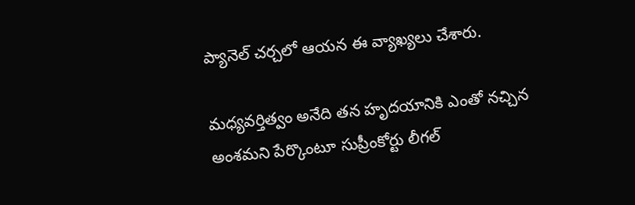ప్యానెల్ చర్చలో ఆయన ఈ వ్యాఖ్యలు చేశారు.

మధ్యవర్తిత్వం అనేది తన హృదయానికి ఎంతో నచ్చిన అంశమని పేర్కొంటూ సుప్రీంకోర్టు లీగల్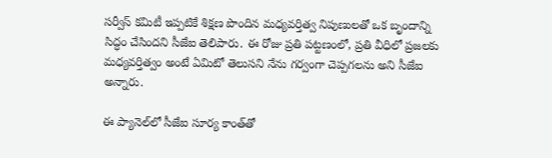సర్వీస్ కమిటీ ఇప్పటికే శిక్షణ పొందిన మధ్యవర్తిత్వ నిపుణులతో ఒక బృందాన్ని సిద్ధం చేసిందని సీజేఐ తెలిపారు. ఈ రోజు ప్రతి పట్టణంలో, ప్రతి వీధిలో ప్రజలకు మధ్యవర్తిత్వం అంటే ఏమిటో తెలుసని నేను గర్వంగా చెప్పగలను అని సీజేఐ అన్నారు.

ఈ ప్యానెల్‌లో సీజేఐ సూర్య కాంత్‌తో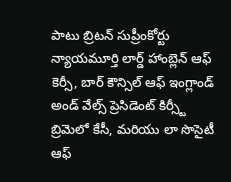పాటు బ్రిటన్ సుప్రీంకోర్టు న్యాయమూర్తి లార్డ్ హాంబ్లెన్ ఆఫ్ కెర్సీ, బార్ కౌన్సిల్ ఆఫ్ ఇంగ్లాండ్ అండ్ వేల్స్ ప్రెసిడెంట్ కిర్స్టీ బ్రిమెలో కేసీ, మరియు లా సొసైటీ ఆఫ్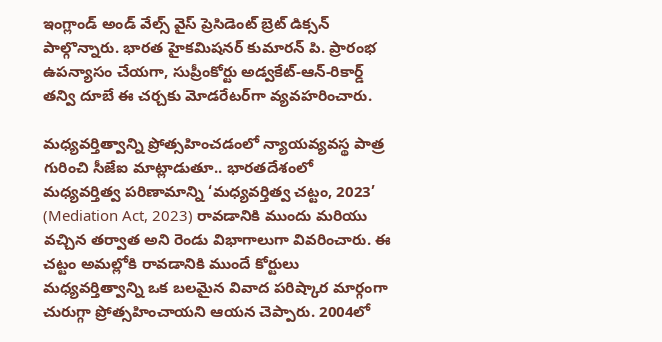ఇంగ్లాండ్ అండ్ వేల్స్ వైస్ ప్రెసిడెంట్ బ్రెట్ డిక్సన్ పాల్గొన్నారు. భారత హైకమిషనర్ కుమారన్ పి. ప్రారంభ ఉపన్యాసం చేయగా, సుప్రీంకోర్టు అడ్వకేట్-ఆన్-రికార్డ్ తన్వి దూబే ఈ చర్చకు మోడరేటర్‌గా వ్యవహరించారు.

మధ్యవర్తిత్వాన్ని ప్రోత్సహించడంలో న్యాయవ్యవస్థ పాత్ర గురించి సీజేఐ మాట్లాడుతూ.. భారతదేశంలో మధ్యవర్తిత్వ పరిణామాన్ని ‘మధ్యవర్తిత్వ చట్టం, 2023’ (Mediation Act, 2023) రావడానికి ముందు మరియు వచ్చిన తర్వాత అని రెండు విభాగాలుగా వివరించారు. ఈ చట్టం అమల్లోకి రావడానికి ముందే కోర్టులు మధ్యవర్తిత్వాన్ని ఒక బలమైన వివాద పరిష్కార మార్గంగా చురుగ్గా ప్రోత్సహించాయని ఆయన చెప్పారు. 2004లో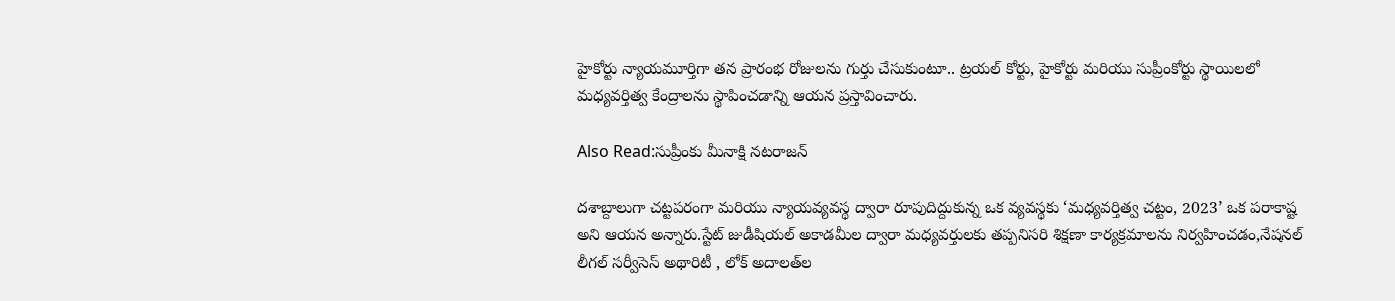హైకోర్టు న్యాయమూర్తిగా తన ప్రారంభ రోజులను గుర్తు చేసుకుంటూ.. ట్రయల్ కోర్టు, హైకోర్టు మరియు సుప్రీంకోర్టు స్థాయిలలో మధ్యవర్తిత్వ కేంద్రాలను స్థాపించడాన్ని ఆయన ప్రస్తావించారు.

Also Read:సుప్రీంకు మీనాక్షి నటరాజన్

దశాబ్దాలుగా చట్టపరంగా మరియు న్యాయవ్యవస్థ ద్వారా రూపుదిద్దుకున్న ఒక వ్యవస్థకు ‘మధ్యవర్తిత్వ చట్టం, 2023’ ఒక పరాకాష్ట అని ఆయన అన్నారు.స్టేట్ జుడీషియల్ అకాడమీల ద్వారా మధ్యవర్తులకు తప్పనిసరి శిక్షణా కార్యక్రమాలను నిర్వహించడం,నేషనల్ లీగల్ సర్వీసెస్ అథారిటీ , లోక్ అదాలత్‌ల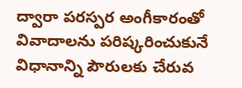ద్వారా పరస్పర అంగీకారంతో వివాదాలను పరిష్కరించుకునే విధానాన్ని పౌరులకు చేరువ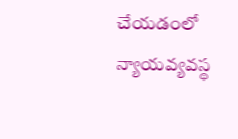చేయడంలో న్యాయవ్యవస్థ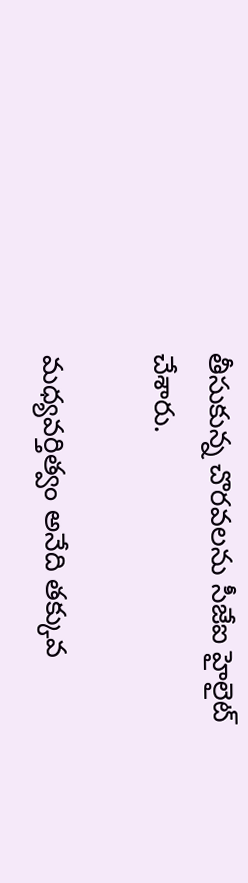తీసుకున్న చొరవలను సీజేఐ హైలైట్ చేశారు.

మధ్యవర్తిత్వం అనేది తక్కువ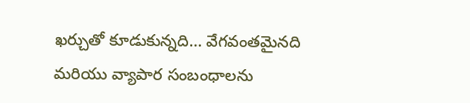ఖర్చుతో కూడుకున్నది… వేగవంతమైనది మరియు వ్యాపార సంబంధాలను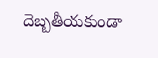దెబ్బతీయకుండా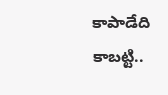కాపాడేది కాబట్టి..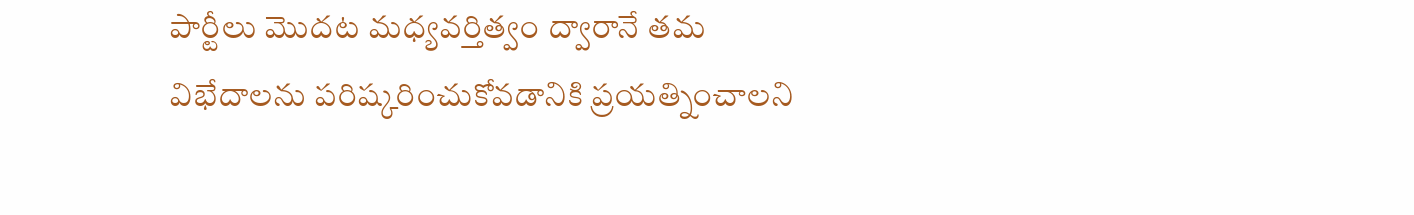పార్టీలు మొదట మధ్యవర్తిత్వం ద్వారానే తమ విభేదాలను పరిష్కరించుకోవడానికి ప్రయత్నించాలని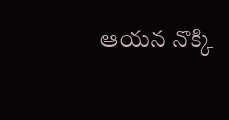ఆయన నొక్కి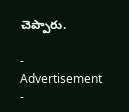చెప్పారు.

- Advertisement -